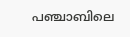പഞ്ചാബിലെ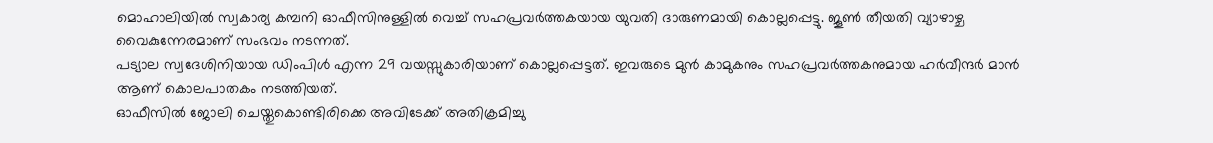മൊഹാലിയിൽ സ്വകാര്യ കമ്പനി ഓഫീസിനുള്ളിൽ വെച്ച് സഹപ്രവർത്തകയായ യുവതി ദാരുണമായി കൊല്ലപ്പെട്ടു. ജൂൺ തീയതി വ്യാഴാഴ്ച വൈകുന്നേരമാണ് സംഭവം നടന്നത്.
പട്യാല സ്വദേശിനിയായ ഡിംപിൾ എന്ന 29 വയസ്സുകാരിയാണ് കൊല്ലപ്പെട്ടത്. ഇവരുടെ മുൻ കാമുകനും സഹപ്രവർത്തകനുമായ ഹർവീന്ദർ മാൻ ആണ് കൊലപാതകം നടത്തിയത്.
ഓഫീസിൽ ജോലി ചെയ്തുകൊണ്ടിരിക്കെ അവിടേക്ക് അതിക്രമിച്ചു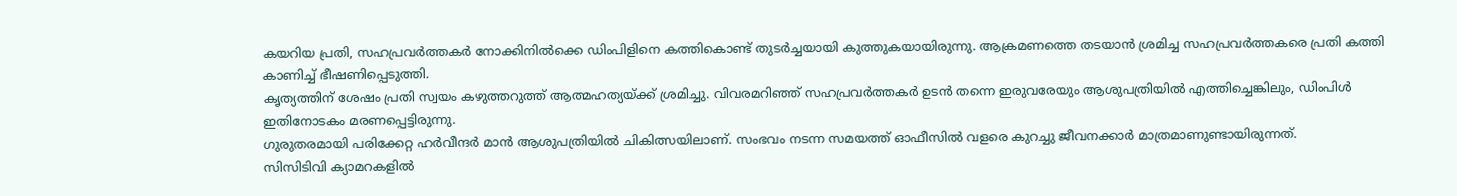കയറിയ പ്രതി, സഹപ്രവർത്തകർ നോക്കിനിൽക്കെ ഡിംപിളിനെ കത്തികൊണ്ട് തുടർച്ചയായി കുത്തുകയായിരുന്നു. ആക്രമണത്തെ തടയാൻ ശ്രമിച്ച സഹപ്രവർത്തകരെ പ്രതി കത്തി കാണിച്ച് ഭീഷണിപ്പെടുത്തി.
കൃത്യത്തിന് ശേഷം പ്രതി സ്വയം കഴുത്തറുത്ത് ആത്മഹത്യയ്ക്ക് ശ്രമിച്ചു. വിവരമറിഞ്ഞ് സഹപ്രവർത്തകർ ഉടൻ തന്നെ ഇരുവരേയും ആശുപത്രിയിൽ എത്തിച്ചെങ്കിലും, ഡിംപിൾ ഇതിനോടകം മരണപ്പെട്ടിരുന്നു.
ഗുരുതരമായി പരിക്കേറ്റ ഹർവീന്ദർ മാൻ ആശുപത്രിയിൽ ചികിത്സയിലാണ്. സംഭവം നടന്ന സമയത്ത് ഓഫീസിൽ വളരെ കുറച്ചു ജീവനക്കാർ മാത്രമാണുണ്ടായിരുന്നത്.
സിസിടിവി ക്യാമറകളിൽ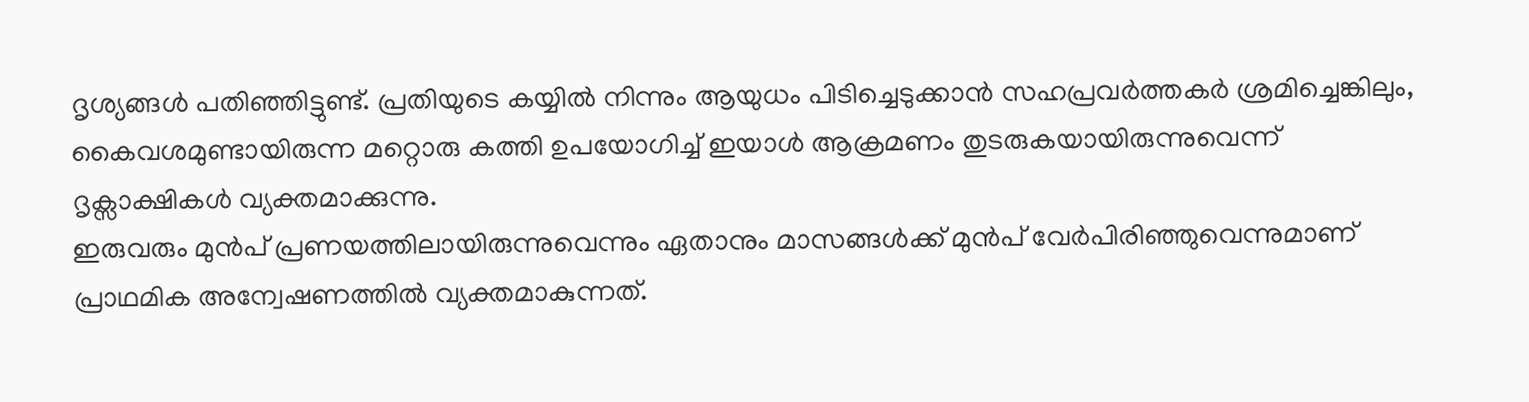ദൃശ്യങ്ങൾ പതിഞ്ഞിട്ടുണ്ട്. പ്രതിയുടെ കയ്യിൽ നിന്നും ആയുധം പിടിച്ചെടുക്കാൻ സഹപ്രവർത്തകർ ശ്രമിച്ചെങ്കിലും, കൈവശമുണ്ടായിരുന്ന മറ്റൊരു കത്തി ഉപയോഗിച്ച് ഇയാൾ ആക്രമണം തുടരുകയായിരുന്നുവെന്ന് ദൃക്സാക്ഷികൾ വ്യക്തമാക്കുന്നു.
ഇരുവരും മുൻപ് പ്രണയത്തിലായിരുന്നുവെന്നും ഏതാനും മാസങ്ങൾക്ക് മുൻപ് വേർപിരിഞ്ഞുവെന്നുമാണ് പ്രാഥമിക അന്വേഷണത്തിൽ വ്യക്തമാകുന്നത്.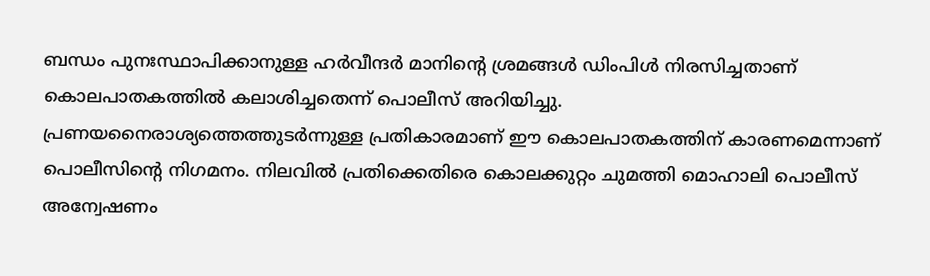ബന്ധം പുനഃസ്ഥാപിക്കാനുള്ള ഹർവീന്ദർ മാനിന്റെ ശ്രമങ്ങൾ ഡിംപിൾ നിരസിച്ചതാണ് കൊലപാതകത്തിൽ കലാശിച്ചതെന്ന് പൊലീസ് അറിയിച്ചു.
പ്രണയനൈരാശ്യത്തെത്തുടർന്നുള്ള പ്രതികാരമാണ് ഈ കൊലപാതകത്തിന് കാരണമെന്നാണ് പൊലീസിന്റെ നിഗമനം. നിലവിൽ പ്രതിക്കെതിരെ കൊലക്കുറ്റം ചുമത്തി മൊഹാലി പൊലീസ് അന്വേഷണം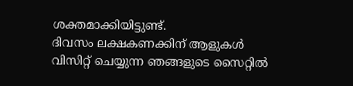ശക്തമാക്കിയിട്ടുണ്ട്.
ദിവസം ലക്ഷകണക്കിന് ആളുകൾ വിസിറ്റ് ചെയ്യുന്ന ഞങ്ങളുടെ സൈറ്റിൽ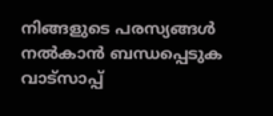നിങ്ങളുടെ പരസ്യങ്ങൾ നൽകാൻ ബന്ധപ്പെടുക വാട്സാപ്പ്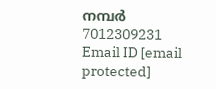നമ്പർ 7012309231 Email ID [email protected]